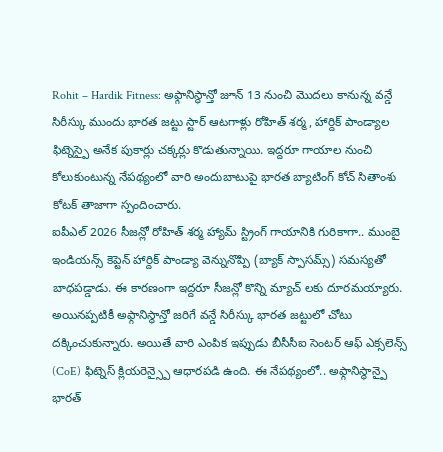Rohit – Hardik Fitness: అఫ్గానిస్థాన్తో జూన్ 13 నుంచి మొదలు కానున్న వన్డే సిరీస్కు ముందు భారత జట్టు స్టార్ ఆటగాళ్లు రోహిత్ శర్మ, హార్దిక్ పాండ్యాల ఫిట్నెస్పై అనేక పుకార్లు చక్కర్లు కొడుతున్నాయి. ఇద్దరూ గాయాల నుంచి కోలుకుంటున్న నేపథ్యంలో వారి అందుబాటుపై భారత బ్యాటింగ్ కోచ్ సితాంశు కోటక్ తాజాగా స్పందించారు.
ఐపీఎల్ 2026 సీజన్లో రోహిత్ శర్మ హ్యామ్ స్ట్రింగ్ గాయానికి గురికాగా.. ముంబై ఇండియన్స్ కెప్టెన్ హార్దిక్ పాండ్యా వెన్నునొప్పి (బ్యాక్ స్పాసమ్స్) సమస్యతో బాధపడ్డాడు. ఈ కారణంగా ఇద్దరూ సీజన్లో కొన్ని మ్యాచ్ లకు దూరమయ్యారు. అయినప్పటికీ అఫ్గానిస్థాన్తో జరిగే వన్డే సిరీస్కు భారత జట్టులో చోటు దక్కించుకున్నారు. అయితే వారి ఎంపిక ఇప్పుడు బీసీసీఐ సెంటర్ ఆఫ్ ఎక్సలెన్స్ (CoE) ఫిట్నెస్ క్లియరెన్స్పై ఆధారపడి ఉంది. ఈ నేపథ్యంలో.. అఫ్గానిస్థాన్పై భారత్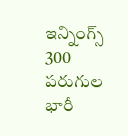ఇన్నింగ్స్ 300 పరుగుల భారీ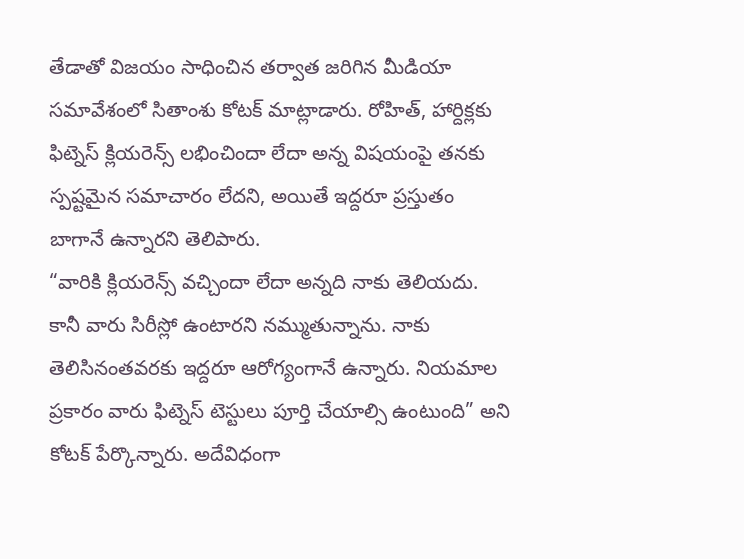తేడాతో విజయం సాధించిన తర్వాత జరిగిన మీడియా సమావేశంలో సితాంశు కోటక్ మాట్లాడారు. రోహిత్, హార్దిక్లకు ఫిట్నెస్ క్లియరెన్స్ లభించిందా లేదా అన్న విషయంపై తనకు స్పష్టమైన సమాచారం లేదని, అయితే ఇద్దరూ ప్రస్తుతం బాగానే ఉన్నారని తెలిపారు.
“వారికి క్లియరెన్స్ వచ్చిందా లేదా అన్నది నాకు తెలియదు. కానీ వారు సిరీస్లో ఉంటారని నమ్ముతున్నాను. నాకు తెలిసినంతవరకు ఇద్దరూ ఆరోగ్యంగానే ఉన్నారు. నియమాల ప్రకారం వారు ఫిట్నెస్ టెస్టులు పూర్తి చేయాల్సి ఉంటుంది” అని కోటక్ పేర్కొన్నారు. అదేవిధంగా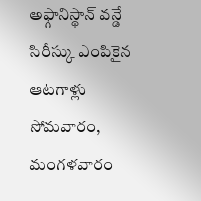అఫ్గానిస్థాన్ వన్డే సిరీస్కు ఎంపికైన ఆటగాళ్లు సోమవారం, మంగళవారం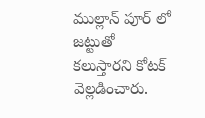ముల్లాన్ పూర్ లో జట్టుతో కలుస్తారని కోటక్ వెల్లడించారు.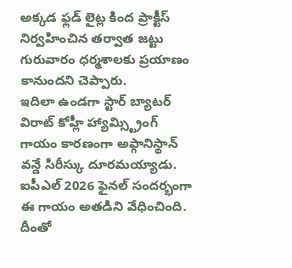అక్కడ ఫ్లడ్ లైట్ల కింద ప్రాక్టీస్ నిర్వహించిన తర్వాత జట్టు గురువారం ధర్మశాలకు ప్రయాణం కానుందని చెప్పారు.
ఇదిలా ఉండగా స్టార్ బ్యాటర్ విరాట్ కోహ్లీ హ్యామ్స్ట్రింగ్ గాయం కారణంగా అఫ్గానిస్థాన్ వన్డే సిరీస్కు దూరమయ్యాడు. ఐపీఎల్ 2026 ఫైనల్ సందర్భంగా ఈ గాయం అతడిని వేధించింది. దీంతో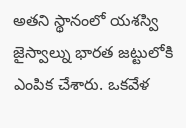అతని స్థానంలో యశస్వి జైస్వాల్ను భారత జట్టులోకి ఎంపిక చేశారు. ఒకవేళ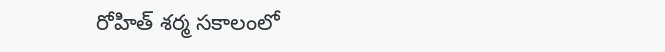రోహిత్ శర్మ సకాలంలో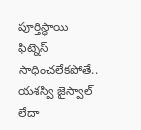పూర్తిస్థాయి ఫిట్నెస్ సాధించలేకపోతే.. యశస్వి జైస్వాల్ లేదా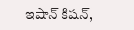ఇషాన్ కిషన్,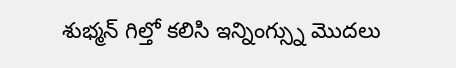శుభ్మన్ గిల్తో కలిసి ఇన్నింగ్స్ను మొదలు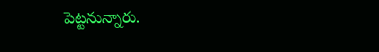పెట్టనున్నారు.